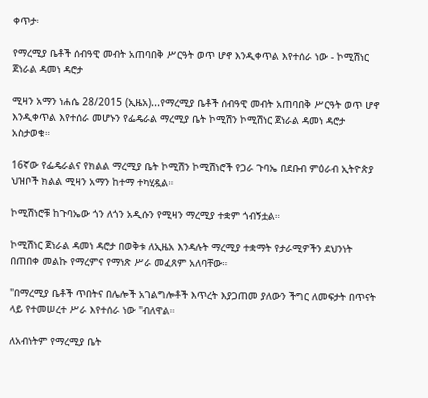ቀጥታ፡

የማረሚያ ቤቶች ሰብዓዊ መብት አጠባበቅ ሥርዓት ወጥ ሆኖ እንዲቀጥል እየተሰራ ነው - ኮሚሽነር ጀነራል ዳመነ ዳሮታ

ሚዛን አማን ነሐሴ 28/2015 (ኢዜአ)...የማረሚያ ቤቶች ሰብዓዊ መብት አጠባበቅ ሥርዓት ወጥ ሆኖ እንዲቀጥል እየተሰራ መሆኑን የፌዴራል ማረሚያ ቤት ኮሚሽን ኮሚሽነር ጀነራል ዳመነ ዳሮታ አስታወቁ።

16ኛው የፌዴራልና የክልል ማረሚያ ቤት ኮሚሽን ኮሚሽነሮች የጋራ ጉባኤ በደቡብ ምዕራብ ኢትዮጵያ ህዝቦች ክልል ሚዛን አማን ከተማ ተካሂዷል።

ኮሚሽነሮቹ ከጉባኤው ጎን ለጎን አዲሱን የሚዛን ማረሚያ ተቋም ጎብኝቷል።

ኮሚሽነር ጀነራል ዳመነ ዳሮታ በወቅቱ ለኢዜአ እንዳሉት ማረሚያ ተቋማት የታራሚዎችን ደህንነት በጠበቀ መልኩ የማረምና የማነጽ ሥራ መፈጸም አለባቸው።

"በማረሚያ ቤቶች ጥበትና በሌሎች አገልግሎቶች እጥረት እያጋጠመ ያለውን ችግር ለመፍታት በጥናት ላይ የተመሠረተ ሥራ እየተሰራ ነው "ብለዋል።

ለአብነትም የማረሚያ ቤት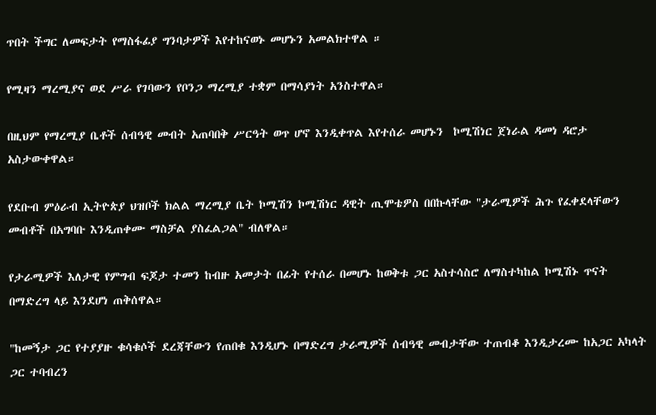ጥበት ችግር ለመፍታት የማስፋፊያ ግንባታዎች እየተከናወኑ መሆኑን አመልክተዋል ።

የሚዛን ማረሚያና ወደ ሥራ የገባውን የቦንጋ ማረሚያ ተቋም በማሳያነት አንስተዋል።

በዚህም የማረሚያ ቤቶች ሰብዓዊ መብት አጠባበቅ ሥርዓት ወጥ ሆኖ እንዲቀጥል እየተሰራ መሆኑን  ኮሚሽነር ጀነራል ዳመነ ዳሮታ አስታውቀዋል።

የደቡብ ምዕራብ ኢትዮጵያ ህዝቦች ክልል ማረሚያ ቤት ኮሚሽን ኮሚሽነር ዳዊት ጢሞቴዎስ በበኩላቸው "ታራሚዎች ሕጉ የፈቀደላቸውን መብቶች በአግባቡ እንዲጠቀሙ ማስቻል ያስፈልጋል" ብለዋል።

የታራሚዎች እለታዊ የምግብ ፍጆታ ተመን ከብዙ አመታት በፊት የተሰራ በመሆኑ ከወቅቱ ጋር አስተሳስሮ ለማስተካከል ኮሚሽኑ ጥናት በማድረግ ላይ እንደሆነ ጠቅሰዋል።

"ከመኝታ ጋር የተያያዙ ቁሳቁሶች ደረጃቸውን የጠበቁ እንዲሆኑ በማድረግ ታራሚዎች ሰብዓዊ መብታቸው ተጠብቆ እንዲታረሙ ከአጋር አካላት ጋር ተባብረን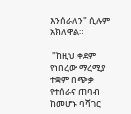እንሰራለን" ሲሉም አክለዋል።

 "ከዚህ ቀደም የነበረው ማረሚያ ተቋም በጭቃ የተሰራና ጠባብ ከመሆኑ ባሻገር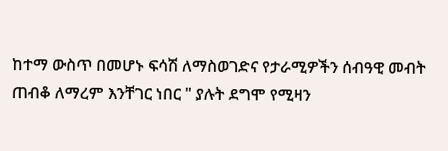ከተማ ውስጥ በመሆኑ ፍሳሽ ለማስወገድና የታራሚዎችን ሰብዓዊ መብት ጠብቆ ለማረም እንቸገር ነበር " ያሉት ደግሞ የሚዛን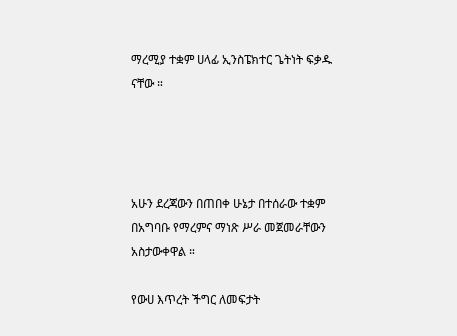ማረሚያ ተቋም ሀላፊ ኢንስፔክተር ጌትነት ፍቃዱ ናቸው ።




አሁን ደረጃውን በጠበቀ ሁኔታ በተሰራው ተቋም በአግባቡ የማረምና ማነጽ ሥራ መጀመራቸውን አስታውቀዋል ።

የውሀ እጥረት ችግር ለመፍታት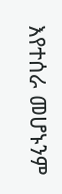እየተሰራ መሆኑንም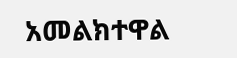አመልክተዋል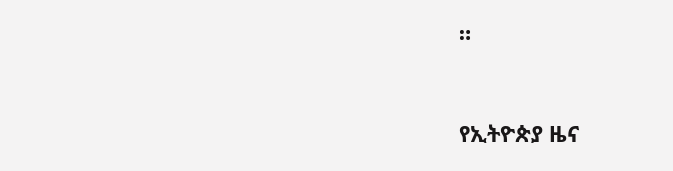።


የኢትዮጵያ ዜና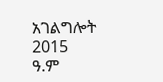አገልግሎት
2015
ዓ.ም